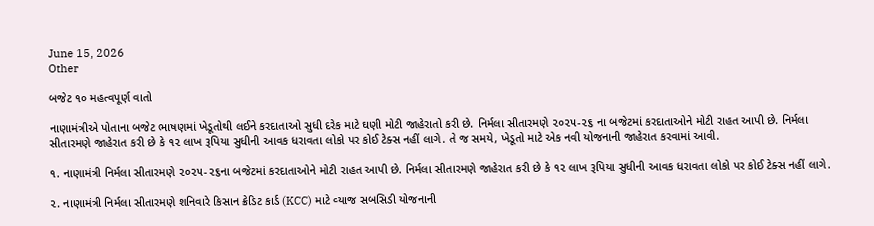June 15, 2026
Other

બજેટ ૧૦ મહત્‍વપૂર્ણ વાતો

નાણામંત્રીએ પોતાના બજેટ ભાષણમાં ખેડૂતોથી લઈને કરદાતાઓ સુધી દરેક માટે ઘણી મોટી જાહેરાતો કરી છે. નિર્મલા સીતારમણે ૨૦૨૫-૨૬ ના બજેટમાં કરદાતાઓને મોટી રાહત આપી છે. નિર્મલા સીતારમણે જાહેરાત કરી છે કે ૧૨ લાખ રૂપિયા સુધીની આવક ધરાવતા લોકો પર કોઈ ટેક્‍સ નહીં લાગે. તે જ સમયે, ખેડૂતો માટે એક નવી યોજનાની જાહેરાત કરવામાં આવી.

૧. નાણામંત્રી નિર્મલા સીતારમણે ૨૦૨૫-૨૬ના બજેટમાં કરદાતાઓને મોટી રાહત આપી છે. નિર્મલા સીતારમણે જાહેરાત કરી છે કે ૧૨ લાખ રૂપિયા સુધીની આવક ધરાવતા લોકો પર કોઈ ટેક્‍સ નહીં લાગે.

૨. નાણામંત્રી નિર્મલા સીતારમણે શનિવારે કિસાન ક્રેડિટ કાર્ડ (KCC) માટે વ્‍યાજ સબસિડી યોજનાની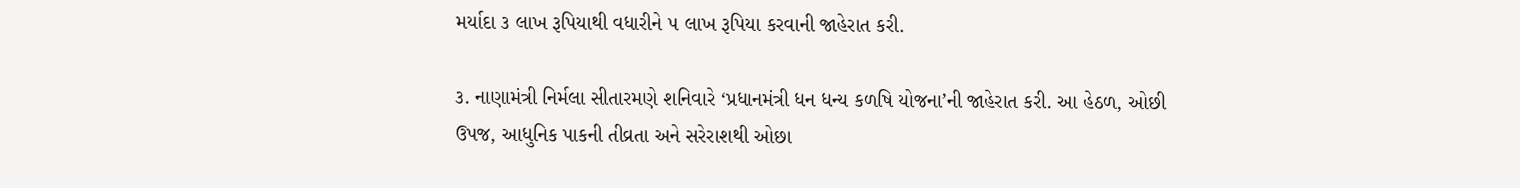મર્યાદા ૩ લાખ રૂપિયાથી વધારીને ૫ લાખ રૂપિયા કરવાની જાહેરાત કરી.

૩. નાણામંત્રી નિર્મલા સીતારમણે શનિવારે ‘પ્રધાનમંત્રી ધન ધન્‍ય કળષિ યોજના’ની જાહેરાત કરી. આ હેઠળ, ઓછી ઉપજ, આધુનિક પાકની તીવ્રતા અને સરેરાશથી ઓછા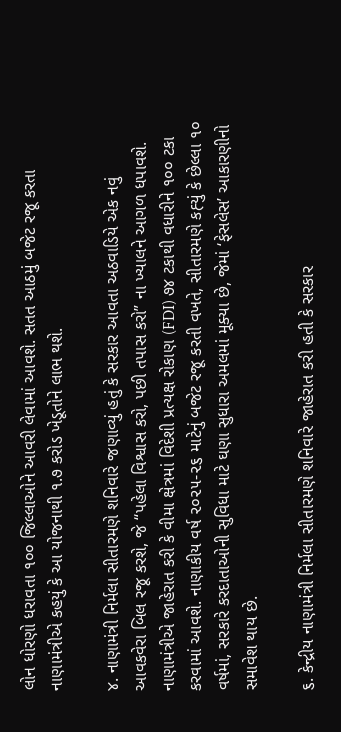લોન ધોરણો ધરાવતા ૧૦૦ જિલ્લાઓને આવરી લેવામાં આવશે. સતત આઠમું બજેટ રજૂ કરતા નાણામંત્રીએ કહયું કે આ યોજનાથી ૧.૭ કરોડ ખેડૂતોને લાભ થશે.

૪. નાણામંત્રી નિર્મલા સીતારમણે શનિવારે જણાવ્‍યું હતું કે સરકાર આવતા અઠવાડિયે એક નવું આવકવેરા બિલ રજૂ કરશે, જે ‘‘પહેલા વિશ્વાસ કરો, પછી તપાસ કરો” ના ખ્‍યાલને આગળ ધપાવશે. નાણામંત્રીએ જાહેરાત કરી કે વીમા ક્ષેત્રમાં વિદેશી પ્રત્‍યક્ષ રોકાણ (FDI) ૭૪ ટકાથી વધારીને ૧૦૦ ટકા કરવામાં આવશે. નાણાકીય વર્ષ ૨૦૨૫-૨૬ માટેનું બજેટ રજૂ કરતી વખતે, સીતારમણે કહ્‍યું કે છેલ્લા ૧૦ વર્ષમાં, સરકારે કરદાતાઓની સુવિધા માટે ઘણા સુધારા અમલમાં મૂક્‍યા છે, જેમાં ‘ફેસલેસ’ આકારણીનો સમાવેશ થાય છે.

૬. કેન્‍દ્રીય નાણામંત્રી નિર્મલા સીતારમણે શનિવારે જાહેરાત કરી હતી કે સરકાર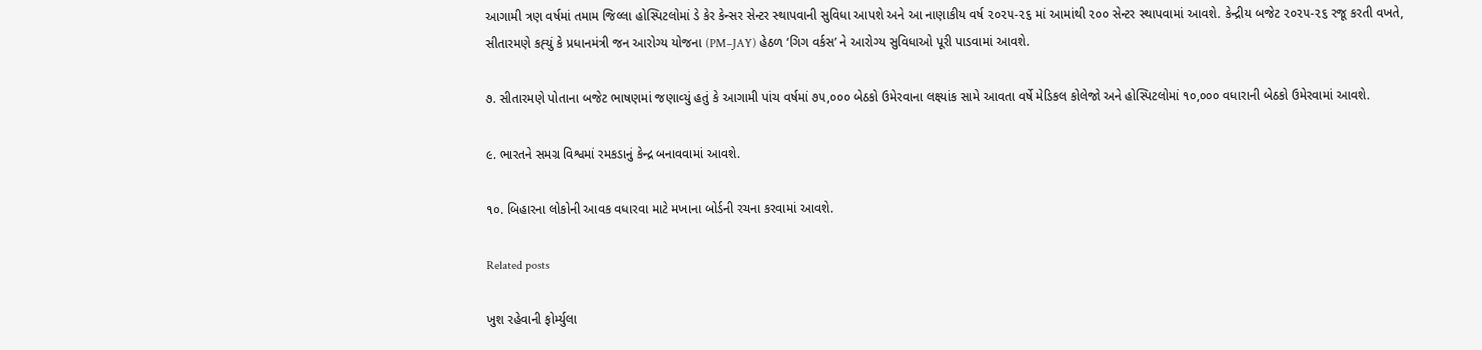આગામી ત્રણ વર્ષમાં તમામ જિલ્લા હોસ્‍પિટલોમાં ડે કેર કેન્‍સર સેન્‍ટર સ્‍થાપવાની સુવિધા આપશે અને આ નાણાકીય વર્ષ ૨૦૨૫-૨૬ માં આમાંથી ૨૦૦ સેન્‍ટર સ્‍થાપવામાં આવશે. કેન્‍દ્રીય બજેટ ૨૦૨૫-૨૬ રજૂ કરતી વખતે, સીતારમણે કહ્‍યું કે પ્રધાનમંત્રી જન આરોગ્‍ય યોજના (PM–JAY) હેઠળ ‘ગિગ વર્કસ’ ને આરોગ્‍ય સુવિધાઓ પૂરી પાડવામાં આવશે.

૭. સીતારમણે પોતાના બજેટ ભાષણમાં જણાવ્‍યું હતું કે આગામી પાંચ વર્ષમાં ૭૫,૦૦૦ બેઠકો ઉમેરવાના લક્ષ્યાંક સામે આવતા વર્ષે મેડિકલ કોલેજો અને હોસ્‍પિટલોમાં ૧૦,૦૦૦ વધારાની બેઠકો ઉમેરવામાં આવશે.

૯. ભારતને સમગ્ર વિશ્વમાં રમકડાનું કેન્‍દ્ર બનાવવામાં આવશે.

૧૦. બિહારના લોકોની આવક વધારવા માટે મખાના બોર્ડની રચના કરવામાં આવશે.

Related posts

ખુશ રહેવાની ફોર્મ્યુલા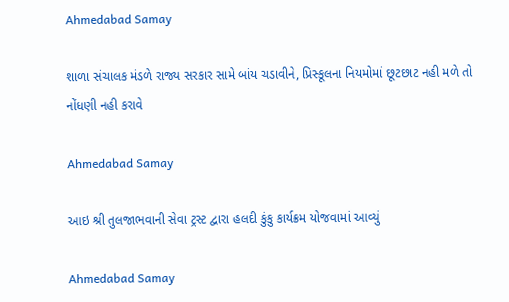Ahmedabad Samay

શાળા સંચાલક મંડળે રાજ્ય સરકાર સામે બાંય ચડાવીને, પ્રિસ્કૂલના નિયમોમાં છૂટછાટ નહી મળે તો નોંધણી નહી કરાવે

Ahmedabad Samay

આઇ શ્રી તુલજાભવાની સેવા ટ્રસ્ટ દ્વારા હલદી કુંકુ કાર્યક્રમ યોજવામાં આવ્યું

Ahmedabad Samay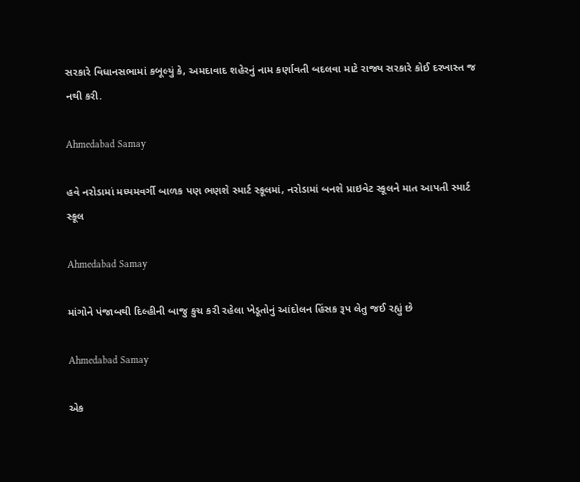સરકારે વિધાનસભામાં કબૂલ્યું કે, અમદાવાદ શહેરનું નામ કર્ણાવતી બદલવા માટે રાજ્ય સરકારે કોઈ દરખાસ્ત જ નથી કરી.

Ahmedabad Samay

હવે નરોડામાં મધ્યમવર્ગી બાળક પણ ભણશે સ્માર્ટ સ્કૂલમાં, નરોડામાં બનશે પ્રાઇવેટ સ્કૂલને માત આપતી સ્માર્ટ સ્કૂલ

Ahmedabad Samay

માંગોને પંજાબથી દિલ્‍હીની બાજુ કુચ કરી રહેલા ખેડૂતોનું આંદોલન હિંસક રૂપ લેતુ જઈ રહ્યું છે

Ahmedabad Samay

એક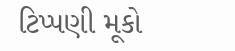ટિપ્પણી મૂકો